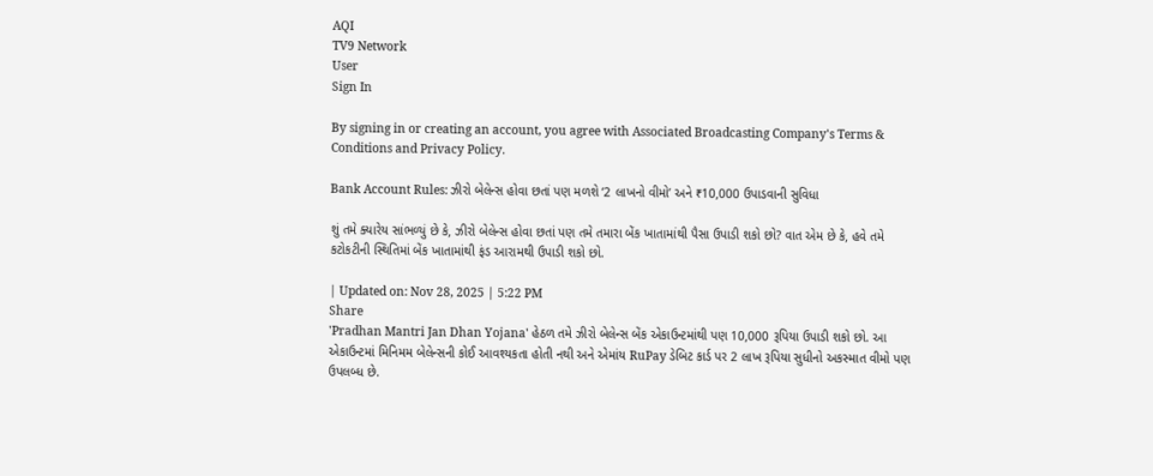AQI
TV9 Network
User
Sign In

By signing in or creating an account, you agree with Associated Broadcasting Company's Terms & Conditions and Privacy Policy.

Bank Account Rules: ઝીરો બેલેન્સ હોવા છતાં પણ મળશે ‘2 લાખનો વીમો’ અને ₹10,000 ઉપાડવાની સુવિધા

શું તમે ક્યારેય સાંભળ્યું છે કે, ઝીરો બેલેન્સ હોવા છતાં પણ તમે તમારા બેંક ખાતામાંથી પૈસા ઉપાડી શકો છો? વાત એમ છે કે, હવે તમે કટોકટીની સ્થિતિમાં બેંક ખાતામાંથી ફંડ આરામથી ઉપાડી શકો છો.

| Updated on: Nov 28, 2025 | 5:22 PM
Share
'Pradhan Mantri Jan Dhan Yojana' હેઠળ તમે ઝીરો બેલેન્સ બેંક એકાઉન્ટમાંથી પણ 10,000 રૂપિયા ઉપાડી શકો છો. આ એકાઉન્ટમાં મિનિમમ બેલેન્સની કોઈ આવશ્યકતા હોતી નથી અને એમાંય RuPay ડેબિટ કાર્ડ પર 2 લાખ રૂપિયા સુધીનો અકસ્માત વીમો પણ ઉપલબ્ધ છે.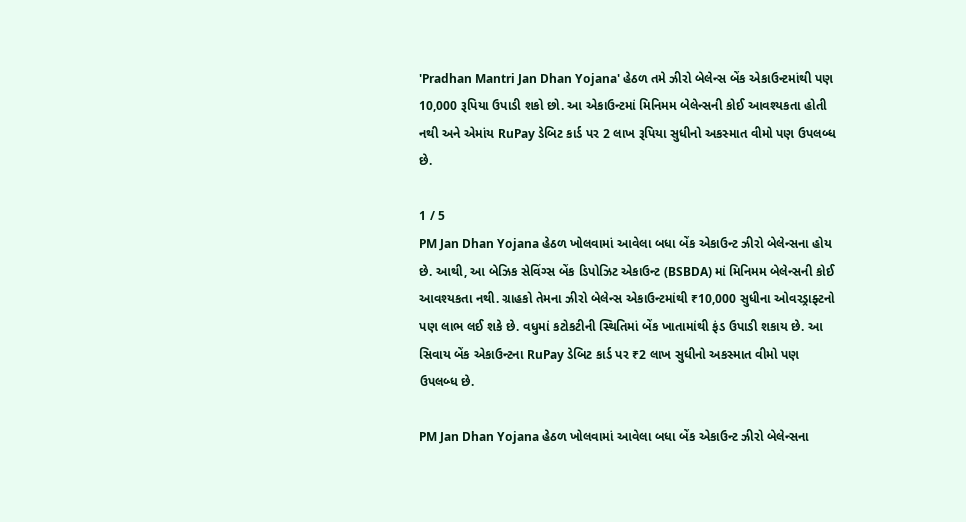'Pradhan Mantri Jan Dhan Yojana' હેઠળ તમે ઝીરો બેલેન્સ બેંક એકાઉન્ટમાંથી પણ 10,000 રૂપિયા ઉપાડી શકો છો. આ એકાઉન્ટમાં મિનિમમ બેલેન્સની કોઈ આવશ્યકતા હોતી નથી અને એમાંય RuPay ડેબિટ કાર્ડ પર 2 લાખ રૂપિયા સુધીનો અકસ્માત વીમો પણ ઉપલબ્ધ છે.

1 / 5
PM Jan Dhan Yojana હેઠળ ખોલવામાં આવેલા બધા બેંક એકાઉન્ટ ઝીરો બેલેન્સના હોય છે. આથી, આ બેઝિક સેવિંગ્સ બેંક ડિપોઝિટ એકાઉન્ટ (BSBDA) માં મિનિમમ બેલેન્સની કોઈ આવશ્યકતા નથી. ગ્રાહકો તેમના ઝીરો બેલેન્સ એકાઉન્ટમાંથી ₹10,000 સુધીના ઓવરડ્રાફ્ટનો પણ લાભ લઈ શકે છે. વધુમાં કટોકટીની સ્થિતિમાં બેંક ખાતામાંથી ફંડ ઉપાડી શકાય છે. આ સિવાય બેંક એકાઉન્ટના RuPay ડેબિટ કાર્ડ પર ₹2 લાખ સુધીનો અકસ્માત વીમો પણ ઉપલબ્ધ છે.

PM Jan Dhan Yojana હેઠળ ખોલવામાં આવેલા બધા બેંક એકાઉન્ટ ઝીરો બેલેન્સના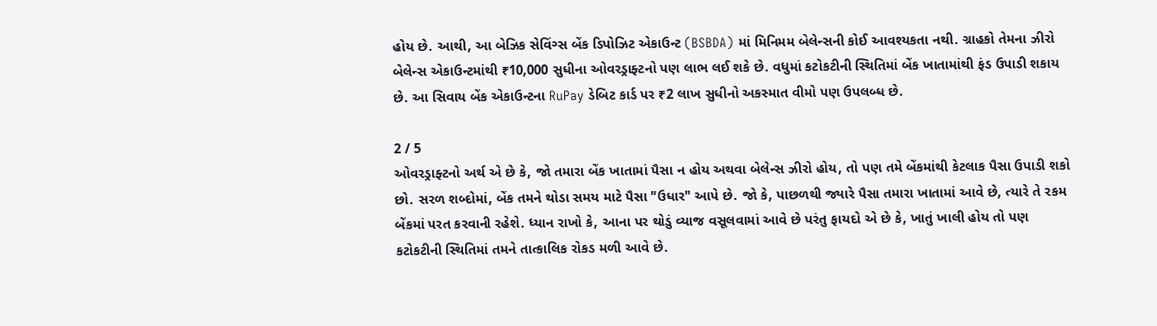હોય છે. આથી, આ બેઝિક સેવિંગ્સ બેંક ડિપોઝિટ એકાઉન્ટ (BSBDA) માં મિનિમમ બેલેન્સની કોઈ આવશ્યકતા નથી. ગ્રાહકો તેમના ઝીરો બેલેન્સ એકાઉન્ટમાંથી ₹10,000 સુધીના ઓવરડ્રાફ્ટનો પણ લાભ લઈ શકે છે. વધુમાં કટોકટીની સ્થિતિમાં બેંક ખાતામાંથી ફંડ ઉપાડી શકાય છે. આ સિવાય બેંક એકાઉન્ટના RuPay ડેબિટ કાર્ડ પર ₹2 લાખ સુધીનો અકસ્માત વીમો પણ ઉપલબ્ધ છે.

2 / 5
ઓવરડ્રાફ્ટનો અર્થ એ છે કે, જો તમારા બેંક ખાતામાં પૈસા ન હોય અથવા બેલેન્સ ઝીરો હોય, તો પણ તમે બેંકમાંથી કેટલાક પૈસા ઉપાડી શકો છો. સરળ શબ્દોમાં, બેંક તમને થોડા સમય માટે પૈસા "ઉધાર" આપે છે. જો કે, પાછળથી જ્યારે પૈસા તમારા ખાતામાં આવે છે, ત્યારે તે રકમ બેંકમાં પરત કરવાની રહેશે. ધ્યાન રાખો કે, આના પર થોડું વ્યાજ વસૂલવામાં આવે છે પરંતુ ફાયદો એ છે કે, ખાતું ખાલી હોય તો પણ કટોકટીની સ્થિતિમાં તમને તાત્કાલિક રોકડ મળી આવે છે.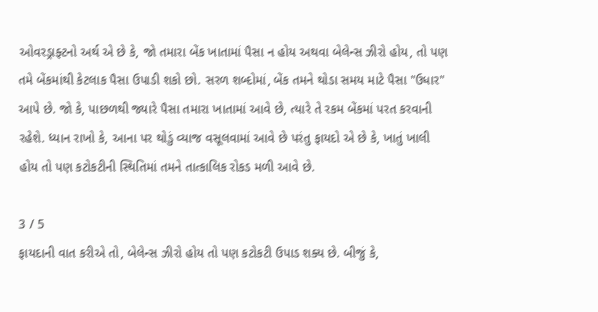ઓવરડ્રાફ્ટનો અર્થ એ છે કે, જો તમારા બેંક ખાતામાં પૈસા ન હોય અથવા બેલેન્સ ઝીરો હોય, તો પણ તમે બેંકમાંથી કેટલાક પૈસા ઉપાડી શકો છો. સરળ શબ્દોમાં, બેંક તમને થોડા સમય માટે પૈસા "ઉધાર" આપે છે. જો કે, પાછળથી જ્યારે પૈસા તમારા ખાતામાં આવે છે, ત્યારે તે રકમ બેંકમાં પરત કરવાની રહેશે. ધ્યાન રાખો કે, આના પર થોડું વ્યાજ વસૂલવામાં આવે છે પરંતુ ફાયદો એ છે કે, ખાતું ખાલી હોય તો પણ કટોકટીની સ્થિતિમાં તમને તાત્કાલિક રોકડ મળી આવે છે.

3 / 5
ફાયદાની વાત કરીએ તો, બેલેન્સ ઝીરો હોય તો પણ કટોકટી ઉપાડ શક્ય છે. બીજું કે,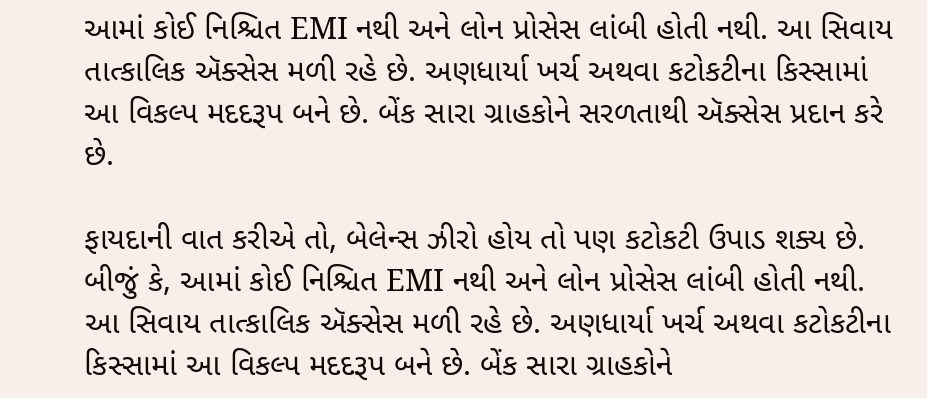આમાં કોઈ નિશ્ચિત EMI નથી અને લોન પ્રોસેસ લાંબી હોતી નથી. આ સિવાય તાત્કાલિક ઍક્સેસ મળી રહે છે. અણધાર્યા ખર્ચ અથવા કટોકટીના કિસ્સામાં આ વિકલ્પ મદદરૂપ બને છે. બેંક સારા ગ્રાહકોને સરળતાથી ઍક્સેસ પ્રદાન કરે છે.

ફાયદાની વાત કરીએ તો, બેલેન્સ ઝીરો હોય તો પણ કટોકટી ઉપાડ શક્ય છે. બીજું કે, આમાં કોઈ નિશ્ચિત EMI નથી અને લોન પ્રોસેસ લાંબી હોતી નથી. આ સિવાય તાત્કાલિક ઍક્સેસ મળી રહે છે. અણધાર્યા ખર્ચ અથવા કટોકટીના કિસ્સામાં આ વિકલ્પ મદદરૂપ બને છે. બેંક સારા ગ્રાહકોને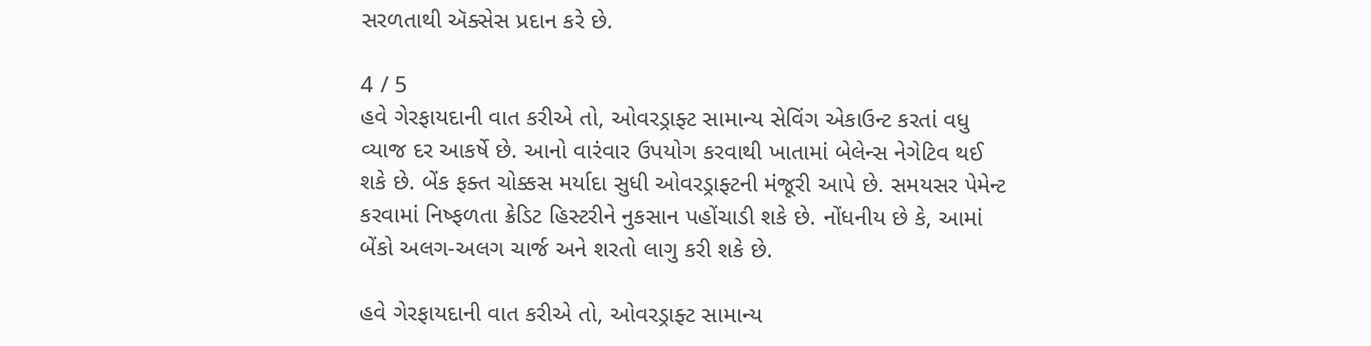સરળતાથી ઍક્સેસ પ્રદાન કરે છે.

4 / 5
હવે ગેરફાયદાની વાત કરીએ તો, ઓવરડ્રાફ્ટ સામાન્ય સેવિંગ એકાઉન્ટ કરતાં વધુ વ્યાજ દર આકર્ષે છે. આનો વારંવાર ઉપયોગ કરવાથી ખાતામાં બેલેન્સ નેગેટિવ થઈ શકે છે. બેંક ફક્ત ચોક્કસ મર્યાદા સુધી ઓવરડ્રાફ્ટની મંજૂરી આપે છે. સમયસર પેમેન્ટ કરવામાં નિષ્ફળતા ક્રેડિટ હિસ્ટરીને નુકસાન પહોંચાડી શકે છે. નોંધનીય છે કે, આમાં બેંકો અલગ-અલગ ચાર્જ અને શરતો લાગુ કરી શકે છે.

હવે ગેરફાયદાની વાત કરીએ તો, ઓવરડ્રાફ્ટ સામાન્ય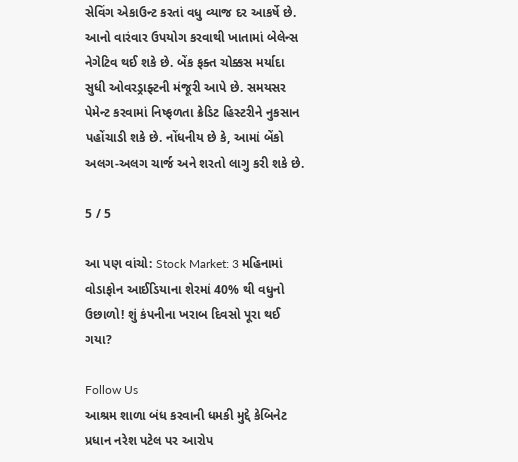સેવિંગ એકાઉન્ટ કરતાં વધુ વ્યાજ દર આકર્ષે છે. આનો વારંવાર ઉપયોગ કરવાથી ખાતામાં બેલેન્સ નેગેટિવ થઈ શકે છે. બેંક ફક્ત ચોક્કસ મર્યાદા સુધી ઓવરડ્રાફ્ટની મંજૂરી આપે છે. સમયસર પેમેન્ટ કરવામાં નિષ્ફળતા ક્રેડિટ હિસ્ટરીને નુકસાન પહોંચાડી શકે છે. નોંધનીય છે કે, આમાં બેંકો અલગ-અલગ ચાર્જ અને શરતો લાગુ કરી શકે છે.

5 / 5

આ પણ વાંચો: Stock Market: 3 મહિનામાં વોડાફોન આઈડિયાના શેરમાં 40% થી વધુનો ઉછાળો! શું કંપનીના ખરાબ દિવસો પૂરા થઈ ગયા?

Follow Us
આશ્રમ શાળા બંધ કરવાની ધમકી મુદ્દે કેબિનેટ પ્રધાન નરેશ પટેલ પર આરોપ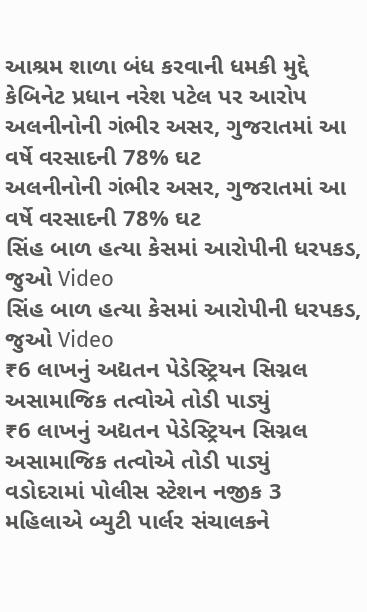આશ્રમ શાળા બંધ કરવાની ધમકી મુદ્દે કેબિનેટ પ્રધાન નરેશ પટેલ પર આરોપ
અલનીનોની ગંભીર અસર, ગુજરાતમાં આ વર્ષે વરસાદની 78% ઘટ
અલનીનોની ગંભીર અસર, ગુજરાતમાં આ વર્ષે વરસાદની 78% ઘટ
સિંહ બાળ હત્યા કેસમાં આરોપીની ધરપકડ, જુઓ Video
સિંહ બાળ હત્યા કેસમાં આરોપીની ધરપકડ, જુઓ Video
₹6 લાખનું અદ્યતન પેડેસ્ટ્રિયન સિગ્નલ અસામાજિક તત્વોએ તોડી પાડ્યું
₹6 લાખનું અદ્યતન પેડેસ્ટ્રિયન સિગ્નલ અસામાજિક તત્વોએ તોડી પાડ્યું
વડોદરામાં પોલીસ સ્ટેશન નજીક 3 મહિલાએ બ્યુટી પાર્લર સંચાલકને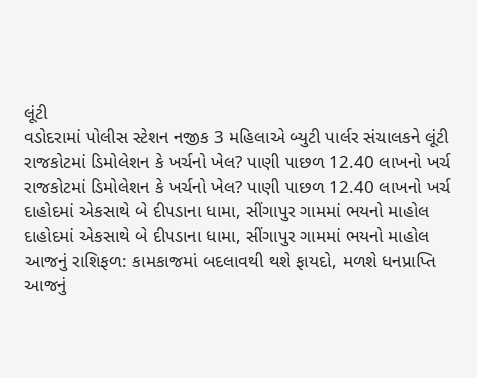લૂંટી
વડોદરામાં પોલીસ સ્ટેશન નજીક 3 મહિલાએ બ્યુટી પાર્લર સંચાલકને લૂંટી
રાજકોટમાં ડિમોલેશન કે ખર્ચનો ખેલ? પાણી પાછળ 12.40 લાખનો ખર્ચ
રાજકોટમાં ડિમોલેશન કે ખર્ચનો ખેલ? પાણી પાછળ 12.40 લાખનો ખર્ચ
દાહોદમાં એકસાથે બે દીપડાના ધામા, સીંગાપુર ગામમાં ભયનો માહોલ
દાહોદમાં એકસાથે બે દીપડાના ધામા, સીંગાપુર ગામમાં ભયનો માહોલ
આજનું રાશિફળ: કામકાજમાં બદલાવથી થશે ફાયદો, મળશે ધનપ્રાપ્તિ
આજનું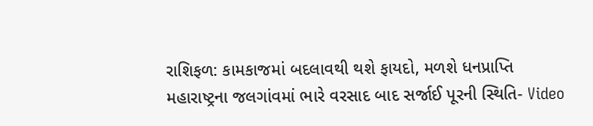રાશિફળ: કામકાજમાં બદલાવથી થશે ફાયદો, મળશે ધનપ્રાપ્તિ
મહારાષ્ટ્રના જલગાંવમાં ભારે વરસાદ બાદ સર્જાઈ પૂરની સ્થિતિ- Video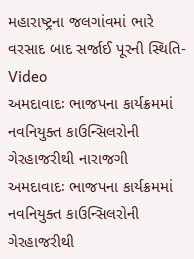મહારાષ્ટ્રના જલગાંવમાં ભારે વરસાદ બાદ સર્જાઈ પૂરની સ્થિતિ- Video
અમદાવાદઃ ભાજપના કાર્યક્રમમાં નવનિયુક્ત કાઉન્સિલરોની ગેરહાજરીથી નારાજગી
અમદાવાદઃ ભાજપના કાર્યક્રમમાં નવનિયુક્ત કાઉન્સિલરોની ગેરહાજરીથી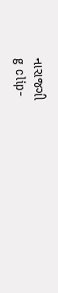નારાજગી
g clip-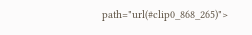path="url(#clip0_868_265)">